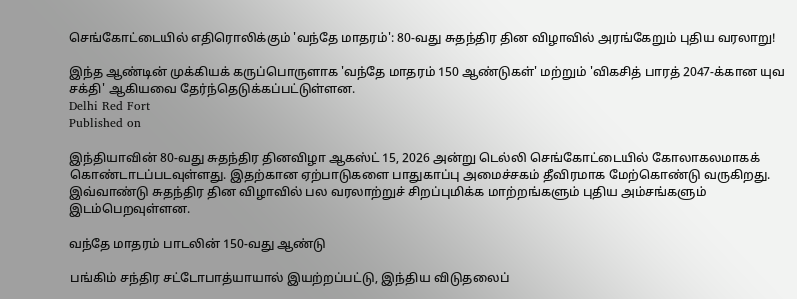செங்கோட்டையில் எதிரொலிக்கும் 'வந்தே மாதரம்': 80-வது சுதந்திர தின விழாவில் அரங்கேறும் புதிய வரலாறு!

இந்த ஆண்டின் முக்கியக் கருப்பொருளாக 'வந்தே மாதரம் 150 ஆண்டுகள்' மற்றும் 'விகசித் பாரத் 2047-க்கான யுவ சக்தி' ஆகியவை தேர்ந்தெடுக்கப்பட்டுள்ளன.
Delhi Red Fort
Published on

இந்தியாவின் 80-வது சுதந்திர தினவிழா ஆகஸ்ட் 15, 2026 அன்று டெல்லி செங்கோட்டையில் கோலாகலமாகக் கொண்டாடப்படவுள்ளது. இதற்கான ஏற்பாடுகளை பாதுகாப்பு அமைச்சகம் தீவிரமாக மேற்கொண்டு வருகிறது. இவ்வாண்டு சுதந்திர தின விழாவில் பல வரலாற்றுச் சிறப்புமிக்க மாற்றங்களும் புதிய அம்சங்களும் இடம்பெறவுள்ளன.

வந்தே மாதரம் பாடலின் 150-வது ஆண்டு

பங்கிம் சந்திர சட்டோபாத்யாயால் இயற்றப்பட்டு, இந்திய விடுதலைப்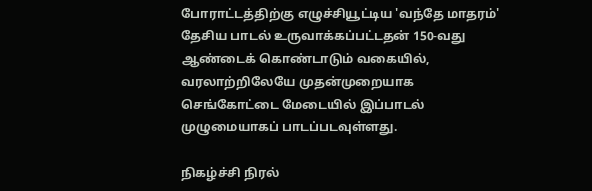போராட்டத்திற்கு எழுச்சியூட்டிய 'வந்தே மாதரம்' தேசிய பாடல் உருவாக்கப்பட்டதன் 150-வது ஆண்டைக் கொண்டாடும் வகையில், வரலாற்றிலேயே முதன்முறையாக செங்கோட்டை மேடையில் இப்பாடல் முழுமையாகப் பாடப்படவுள்ளது.

நிகழ்ச்சி நிரல்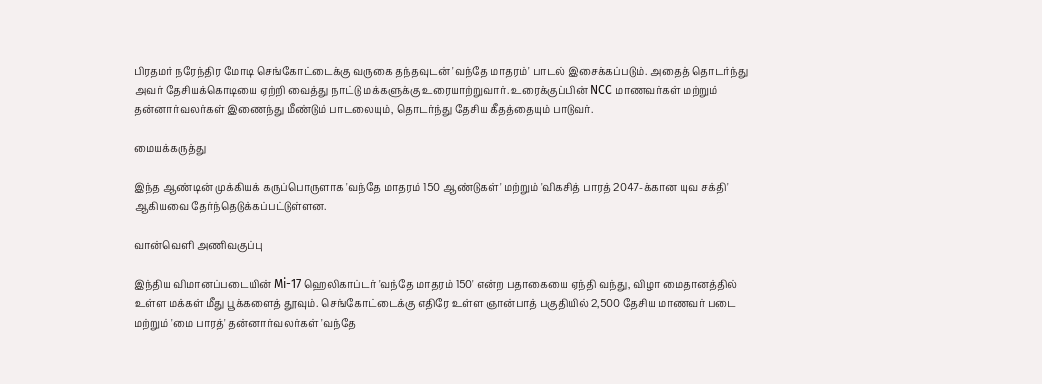பிரதமர் நரேந்திர மோடி செங்கோட்டைக்கு வருகை தந்தவுடன் 'வந்தே மாதரம்' பாடல் இசைக்கப்படும். அதைத் தொடர்ந்து அவர் தேசியக்கொடியை ஏற்றி வைத்து நாட்டு மக்களுக்கு உரையாற்றுவார். உரைக்குப்பின் NCC மாணவர்கள் மற்றும் தன்னார்வலர்கள் இணைந்து மீண்டும் பாடலையும், தொடர்ந்து தேசிய கீதத்தையும் பாடுவர்.

மையக்கருத்து

இந்த ஆண்டின் முக்கியக் கருப்பொருளாக 'வந்தே மாதரம் 150 ஆண்டுகள்' மற்றும் 'விகசித் பாரத் 2047-க்கான யுவ சக்தி' ஆகியவை தேர்ந்தெடுக்கப்பட்டுள்ளன.

வான்வெளி அணிவகுப்பு

இந்திய விமானப்படையின் Mi-17 ஹெலிகாப்டர் 'வந்தே மாதரம் 150' என்ற பதாகையை ஏந்தி வந்து, விழா மைதானத்தில் உள்ள மக்கள் மீது பூக்களைத் தூவும். செங்கோட்டைக்கு எதிரே உள்ள ஞான்பாத் பகுதியில் 2,500 தேசிய மாணவர் படை மற்றும் 'மை பாரத்' தன்னார்வலர்கள் 'வந்தே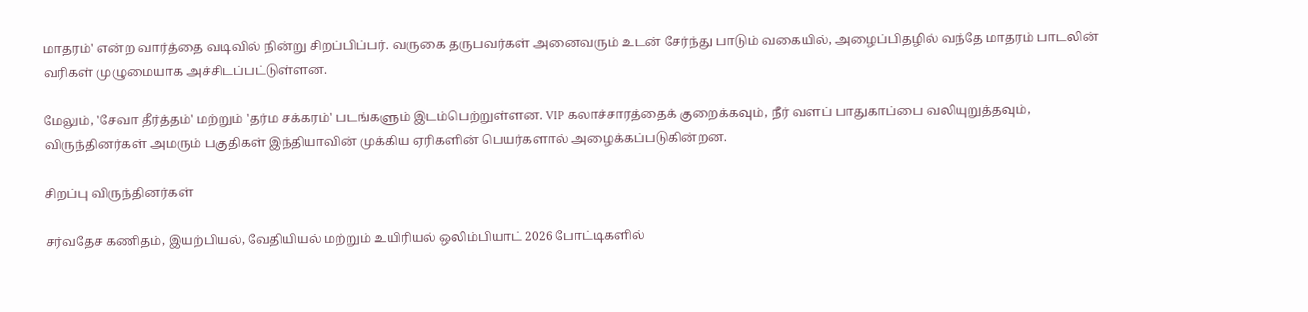மாதரம்' என்ற வார்த்தை வடிவில் நின்று சிறப்பிப்பர். வருகை தருபவர்கள் அனைவரும் உடன் சேர்ந்து பாடும் வகையில், அழைப்பிதழில் வந்தே மாதரம் பாடலின் வரிகள் முழுமையாக அச்சிடப்பட்டுள்ளன.

மேலும், 'சேவா தீர்த்தம்' மற்றும் 'தர்ம சக்கரம்' படங்களும் இடம்பெற்றுள்ளன. VIP கலாச்சாரத்தைக் குறைக்கவும், நீர் வளப் பாதுகாப்பை வலியுறுத்தவும், விருந்தினர்கள் அமரும் பகுதிகள் இந்தியாவின் முக்கிய ஏரிகளின் பெயர்களால் அழைக்கப்படுகின்றன.

சிறப்பு விருந்தினர்கள்

சர்வதேச கணிதம், இயற்பியல், வேதியியல் மற்றும் உயிரியல் ஒலிம்பியாட் 2026 போட்டிகளில்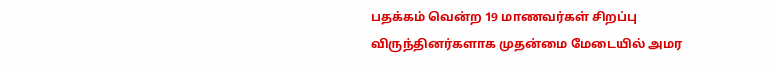பதக்கம் வென்ற 19 மாணவர்கள் சிறப்பு விருந்தினர்களாக முதன்மை மேடையில் அமர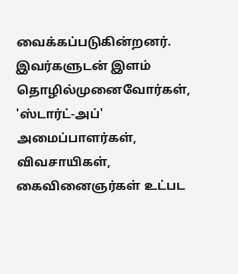வைக்கப்படுகின்றனர். இவர்களுடன் இளம் தொழில்முனைவோர்கள், 'ஸ்டார்ட்-அப்' அமைப்பாளர்கள், விவசாயிகள், கைவினைஞர்கள் உட்பட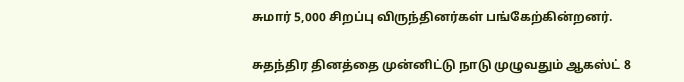சுமார் 5,000 சிறப்பு விருந்தினர்கள் பங்கேற்கின்றனர்.

சுதந்திர தினத்தை முன்னிட்டு நாடு முழுவதும் ஆகஸ்ட் 8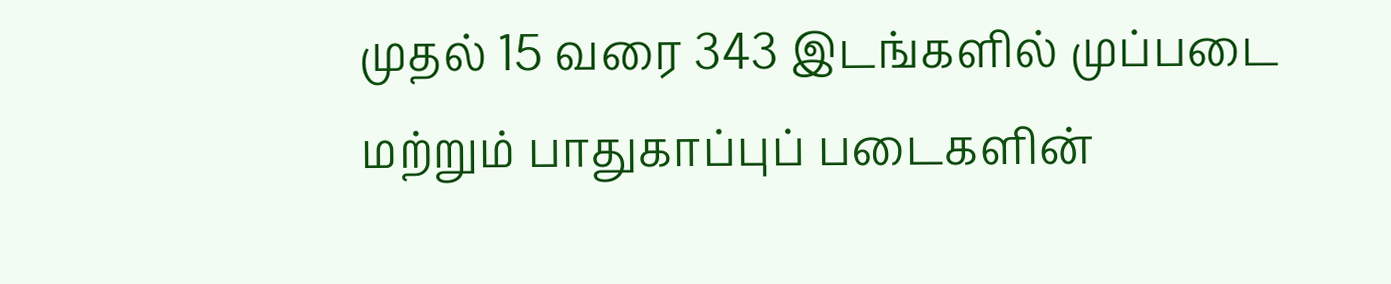முதல் 15 வரை 343 இடங்களில் முப்படை மற்றும் பாதுகாப்புப் படைகளின்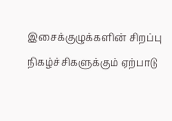இசைக்குழுக்களின் சிறப்பு நிகழ்ச்சிகளுக்கும் ஏற்பாடு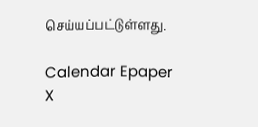செய்யப்பட்டுள்ளது.

Calendar Epaper
X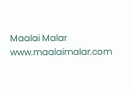Maalai Malar
www.maalaimalar.com